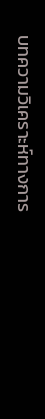บทความวิเคราะห์ทางการ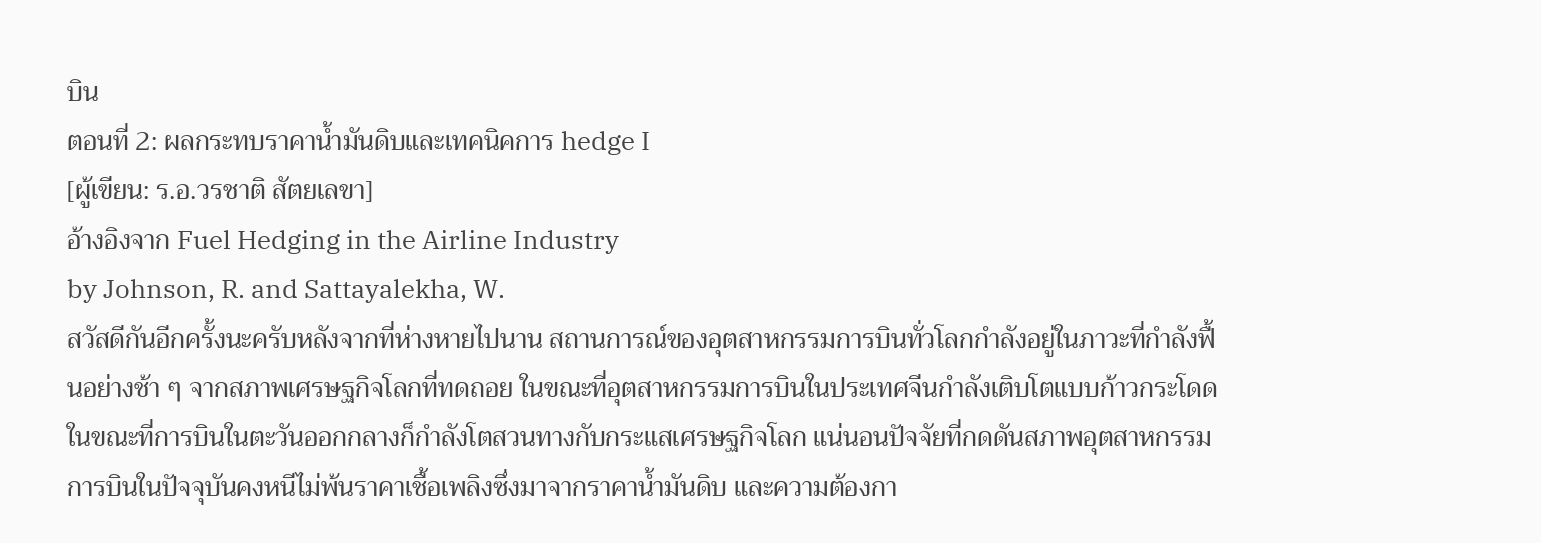บิน
ตอนที่ 2: ผลกระทบราคาน้ำมันดิบและเทคนิคการ hedge I
[ผู้เขียน: ร.อ.วรชาติ สัตยเลขา]
อ้างอิงจาก Fuel Hedging in the Airline Industry
by Johnson, R. and Sattayalekha, W.
สวัสดีกันอีกครั้งนะครับหลังจากที่ห่างหายไปนาน สถานการณ์ของอุตสาหกรรมการบินทั่วโลกกำลังอยู่ในภาวะที่กำลังฟื้นอย่างช้า ๆ จากสภาพเศรษฐกิจโลกที่ทดถอย ในขณะที่อุตสาหกรรมการบินในประเทศจีนกำลังเติบโตแบบก้าวกระโดด ในขณะที่การบินในตะวันออกกลางก็กำลังโตสวนทางกับกระแสเศรษฐกิจโลก แน่นอนปัจจัยที่กดดันสภาพอุตสาหกรรมการบินในปัจจุบันคงหนีไม่พ้นราคาเชื้อเพลิงซึ่งมาจากราคาน้ำมันดิบ และความต้องกา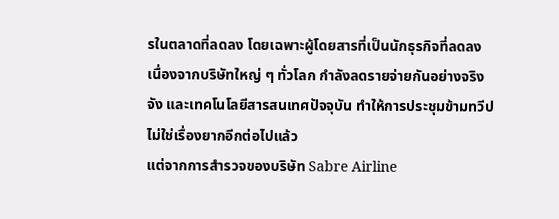รในตลาดที่ลดลง โดยเฉพาะผู้โดยสารที่เป็นนักธุรกิจที่ลดลง เนื่องจากบริษัทใหญ่ ๆ ทั่วโลก กำลังลดรายจ่ายกันอย่างจริงจัง และเทคโนโลยีสารสนเทศปัจจุบัน ทำให้การประชุมข้ามทวีปไม่ใช่เรื่องยากอีกต่อไปแล้ว
แต่จากการสำรวจของบริษัท Sabre Airline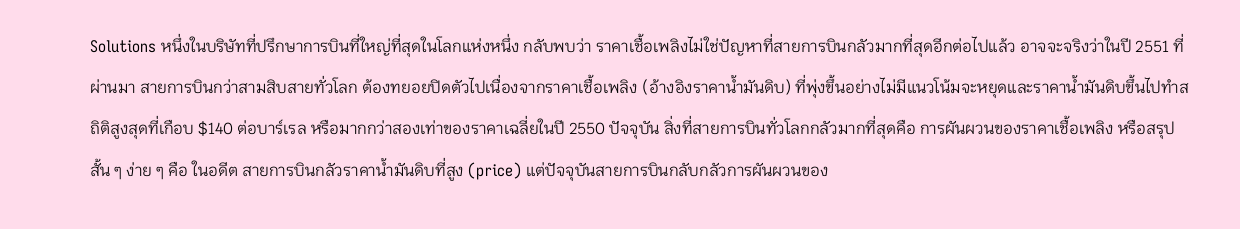Solutions หนึ่งในบริษัทที่ปรึกษาการบินที่ใหญ่ที่สุดในโลกแห่งหนึ่ง กลับพบว่า ราคาเชื้อเพลิงไม่ใช่ปัญหาที่สายการบินกลัวมากที่สุดอีกต่อไปแล้ว อาจจะจริงว่าในปี 2551 ที่ผ่านมา สายการบินกว่าสามสิบสายทั่วโลก ต้องทยอยปิดตัวไปเนื่องจากราคาเชื้อเพลิง (อ้างอิงราคาน้ำมันดิบ) ที่พุ่งขึ้นอย่างไม่มีแนวโน้มจะหยุดและราคาน้ำมันดิบขึ้นไปทำสถิติสูงสุดที่เกือบ $140 ต่อบาร์เรล หรือมากกว่าสองเท่าของราคาเฉลี่ยในปี 2550 ปัจจุบัน สิ่งที่สายการบินทั่วโลกกลัวมากที่สุดคือ การผันผวนของราคาเชื้อเพลิง หรือสรุปสั้น ๆ ง่าย ๆ คือ ในอดีต สายการบินกลัวราคาน้ำมันดิบที่สูง (price) แต่ปัจจุบันสายการบินกลับกลัวการผันผวนของ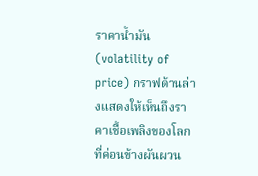ราคาน้ำมัน (volatility of price) กราฟด้านล่างแสดงให้เห็นถึงราคาเชื้อเพลิงของโลกที่ค่อนข้างผันผวน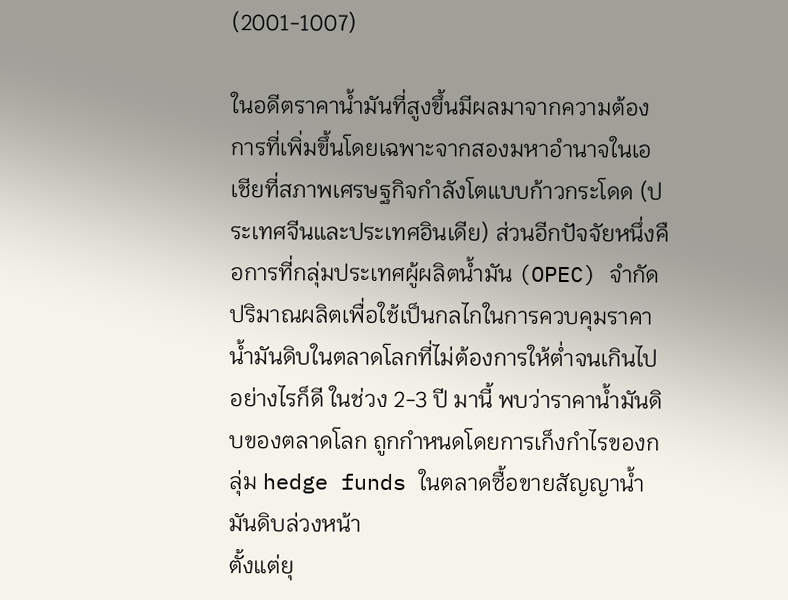(2001-1007)

ในอดีตราคาน้ำมันที่สูงขึ้นมีผลมาจากความต้องการที่เพิ่มขึ้นโดยเฉพาะจากสองมหาอำนาจในเอเชียที่สภาพเศรษฐกิจกำลังโตแบบก้าวกระโดด (ประเทศจีนและประเทศอินเดีย) ส่วนอีกปัจจัยหนึ่งคือการที่กลุ่มประเทศผู้ผลิตน้ำมัน (OPEC) จำกัดปริมาณผลิตเพื่อใช้เป็นกลไกในการควบคุมราคาน้ำมันดิบในตลาดโลกที่ไม่ต้องการให้ต่ำจนเกินไป อย่างไรก็ดี ในช่วง 2-3 ปี มานี้ พบว่าราคาน้ำมันดิบของตลาดโลก ถูกกำหนดโดยการเก็งกำไรของกลุ่ม hedge funds ในตลาดซื้อขายสัญญาน้ำมันดิบล่วงหน้า
ตั้งแต่ยุ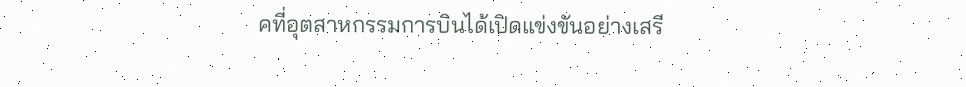คที่อุตสาหกรรมการบินได้เปิดแข่งขันอย่างเสรี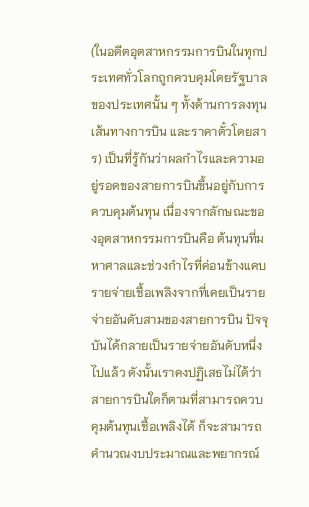(ในอดีตอุตสาหกรรมการบินในทุกประเทศทั่วโลกถูกควบคุมโดยรัฐบาลของประเทศนั้น ๆ ทั้งด้านการลงทุน เส้นทางการบิน และราคาตั๋วโดยสาร) เป็นที่รู้กันว่าผลกำไรและความอยู่รอดของสายการบินขึ้นอยู่กับการควบคุมต้นทุน เนื่องจากลักษณะของอุตสาหกรรมการบินคือ ต้นทุนที่มหาศาลและช่วงกำไรที่ค่อนข้างแคบ รายจ่ายเชื้อเพลิงจากที่เคยเป็นรายจ่ายอันดับสามของสายการบิน ปัจจุบันได้กลายเป็นรายจ่ายอันดับหนึ่งไปแล้ว ดังนั้นเราคงปฏิเสธไม่ได้ว่าสายการบินใดก็ตามที่สามารถควบคุมต้นทุนเชื้อเพลิงได้ ก็จะสามารถคำนวณงบประมาณและพยากรณ์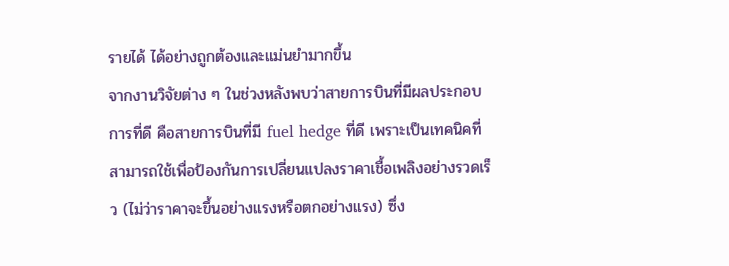รายได้ ได้อย่างถูกต้องและแม่นยำมากขึ้น
จากงานวิจัยต่าง ๆ ในช่วงหลังพบว่าสายการบินที่มีผลประกอบการที่ดี คือสายการบินที่มี fuel hedge ที่ดี เพราะเป็นเทคนิคที่สามารถใช้เพื่อป้องกันการเปลี่ยนแปลงราคาเชื้อเพลิงอย่างรวดเร็ว (ไม่ว่าราคาจะขึ้นอย่างแรงหรือตกอย่างแรง) ซึ่ง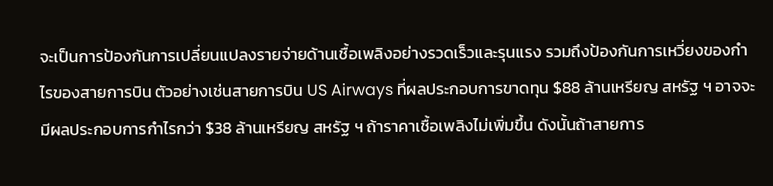จะเป็นการป้องกันการเปลี่ยนแปลงรายจ่ายด้านเชื้อเพลิงอย่างรวดเร็วและรุนแรง รวมถึงป้องกันการเหวี่ยงของกำไรของสายการบิน ตัวอย่างเช่นสายการบิน US Airways ที่ผลประกอบการขาดทุน $88 ล้านเหรียญ สหรัฐ ฯ อาจจะมีผลประกอบการกำไรกว่า $38 ล้านเหรียญ สหรัฐ ฯ ถ้าราคาเชื้อเพลิงไม่เพิ่มขึ้น ดังนั้นถ้าสายการ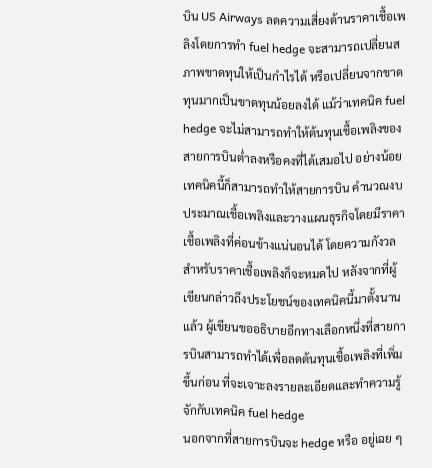บิน US Airways ลดความเสี่ยงด้านราคาเชื้อเพลิงโดยการทำ fuel hedge จะสามารถเปลี่ยนสภาพขาดทุนให้เป็นกำไรได้ หรือเปลี่ยนจากขาดทุนมากเป็นขาดทุนน้อยลงได้ แม้ว่าเทคนิค fuel hedge จะไม่สามารถทำให้ต้นทุนเชื้อเพลิงของสายการบินต่ำลงหรือคงที่ได้เสมอไป อย่างน้อยเทคนิคนี้ก็สามารถทำให้สายการบิน คำนวณงบประมาณเชื้อเพลิงและวางแผนธุรกิจโดยมีราคาเชื้อเพลิงที่ค่อนข้างแน่นอนได้ โดยความกังวลสำหรับราคาเชื้อเพลิงก็จะหมดไป หลังจากที่ผู้เขียนกล่าวถึงประโยชน์ของเทคนิคนี้มาตั้งนานแล้ว ผู้เขียนขออธิบายอีกทางเลือกหนึ่งที่สายการบินสามารถทำได้เพื่อลดต้นทุนเชื้อเพลิงที่เพิ่มขึ้นก่อน ที่จะเจาะลงรายละเอียดและทำความรู้จักกับเทคนิค fuel hedge
นอกจากที่สายการบินจะ hedge หรือ อยู่เฉย ๆ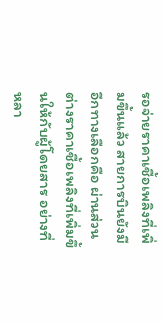รอจ่ายราคาเชื้อเพลิงที่เพิ่มขึ้นแล้ว สายการบินยังมีอีกทางเลือกคือ ผ่านส่วนต่างราคาเชื้อเพลิงที่เพิ่มขึ้นให้กับผู้โดยสาร อย่างที่หลา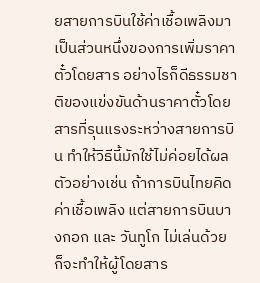ยสายการบินใช้ค่าเชื้อเพลิงมาเป็นส่วนหนึ่งของการเพิ่มราคาตั๋วโดยสาร อย่างไรก็ดีธรรมชาติของแข่งขันด้านราคาตั๋วโดยสารที่รุนแรงระหว่างสายการบิน ทำให้วิธีนี้มักใช้ไม่ค่อยได้ผล ตัวอย่างเช่น ถ้าการบินไทยคิดค่าเชื้อเพลิง แต่สายการบินบางกอก และ วันทูโก ไม่เล่นด้วย ก็จะทำให้ผู้โดยสาร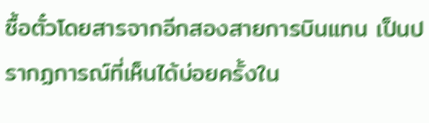ซื้อตั๋วโดยสารจากอีกสองสายการบินแทน เป็นปรากฏการณ์ที่เห็นได้บ่อยครั้งใน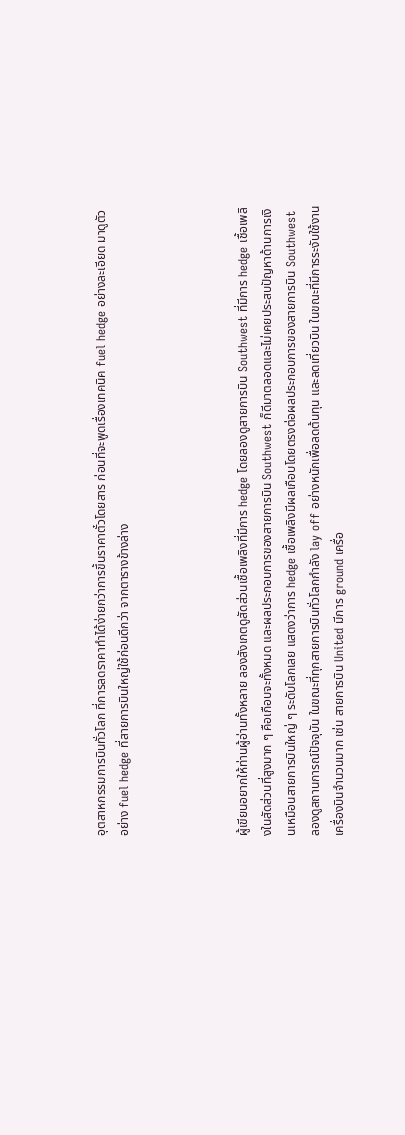อุตสาหกรรมการบินทั่วโลก ที่การลดราคาทำได้ง่ายกว่าการขึ้นราคาตั๋วโดยสาร ก่อนที่จะพูดเรื่องเทคนิค fuel hedge อย่างละเอียด มาดูตัวอย่าง fuel hedge ที่สายการบินใหญ่ใช้ก่อนดีกว่า จากตารางข้างล่าง




ผู้เขียนอยากให้ท่านผู้อ่านทั้งหลาย ลองสังเกตดูสัดส่วนเชื้อเพลิงที่มีการ hedge โดยลองดูสายการบิน Southwest ที่มีการ hedge เชื้อเพลิงในสัดส่วนที่สูงมาก ๆ คือเกือบจะทั้งหมด และผลประกอบการของสายการบิน Southwest ก็ดีมาตลอดและไม่เคยประสบปัญหาด้านการเงินเหมือนสายการบินใหญ่ ๆ ระดับโลกเลย แสดงว่าการ hedge เชื้อเพลิงมีผลเกือบโดยตรงต่อผลประกอบการของสายการบิน Southwest ลองดูสถานการณ์ปัจจุบัน ในขณะที่ทุกสายการบินทั่วโลกกำลัง lay off อย่างหนักเพื่อลดต้นทุน และลดเที่ยวบิน ในขณะที่มีการระงับใช้งานเครื่องบินจำนวนมาก เช่น สายการบิน United มีการ ground เครื่อ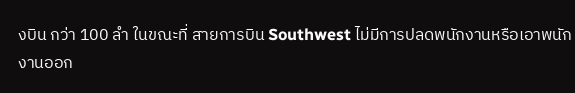งบิน กว่า 100 ลำ ในขณะที่ สายการบิน Southwest ไม่มีการปลดพนักงานหรือเอาพนักงานออก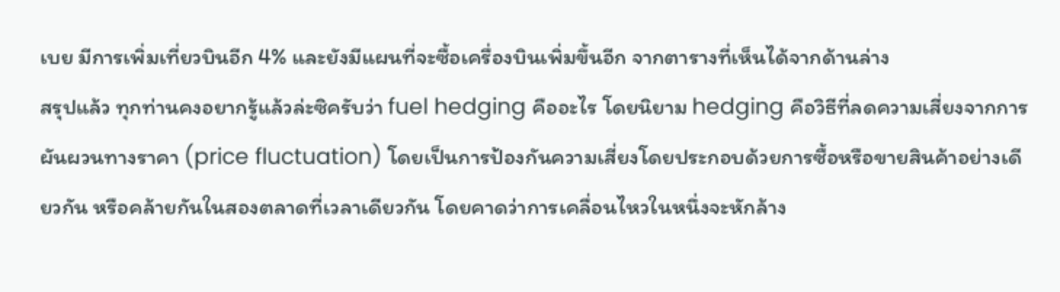เบย มีการเพิ่มเที่ยวบินอีก 4% และยังมีแผนที่จะซื้อเครื่องบินเพิ่มขึ้นอีก จากตารางที่เห็นได้จากด้านล่าง
สรุปแล้ว ทุกท่านคงอยากรู้แล้วล่ะซิครับว่า fuel hedging คืออะไร โดยนิยาม hedging คือวิธีที่ลดความเสี่ยงจากการผันผวนทางราคา (price fluctuation) โดยเป็นการป้องกันความเสี่ยงโดยประกอบด้วยการซื้อหรือขายสินค้าอย่างเดียวกัน หรือคล้ายกันในสองตลาดที่เวลาเดียวกัน โดยคาดว่าการเคลื่อนไหวในหนึ่งจะหักล้าง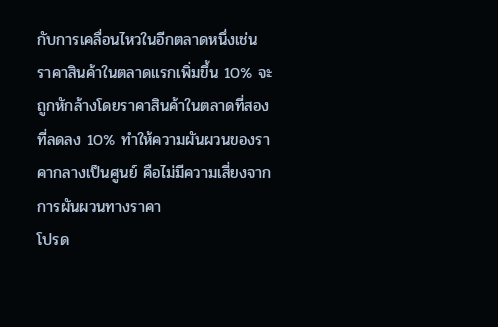กับการเคลื่อนไหวในอีกตลาดหนึ่งเช่น ราคาสินค้าในตลาดแรกเพิ่มขึ้น 10% จะถูกหักล้างโดยราคาสินค้าในตลาดที่สองที่ลดลง 10% ทำให้ความผันผวนของราคากลางเป็นศูนย์ คือไม่มีความเสี่ยงจากการผันผวนทางราคา
โปรด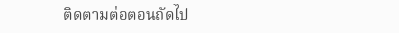ติดตามต่อตอนถัดไป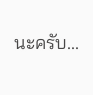นะครับ...